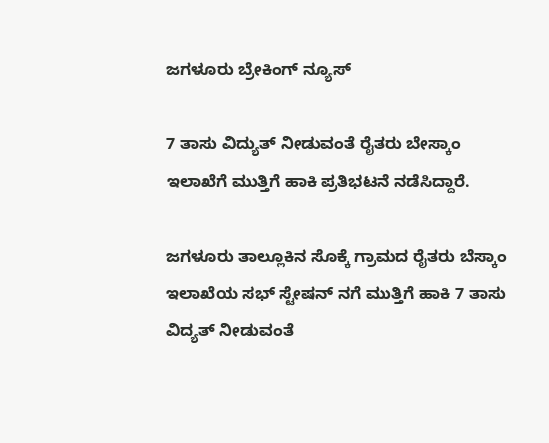ಜಗಳೂರು ಬ್ರೇಕಿಂಗ್ ನ್ಯೂಸ್

7 ತಾಸು ವಿದ್ಯುತ್ ನೀಡುವಂತೆ ರೈತರು ಬೇಸ್ಕಾಂ ಇಲಾಖೆಗೆ ಮುತ್ತಿಗೆ ಹಾಕಿ ಪ್ರತಿಭಟನೆ ನಡೆಸಿದ್ದಾರೆ.

ಜಗಳೂರು ತಾಲ್ಲೂಕಿನ ಸೊಕ್ಕೆ ಗ್ರಾಮದ ರೈತರು ಬೆಸ್ಕಾಂ ಇಲಾಖೆಯ ಸಭ್ ಸ್ಟೇಷನ್ ನಗೆ ಮುತ್ತಿಗೆ ಹಾಕಿ 7 ತಾಸು ವಿದ್ಯತ್ ನೀಡುವಂತೆ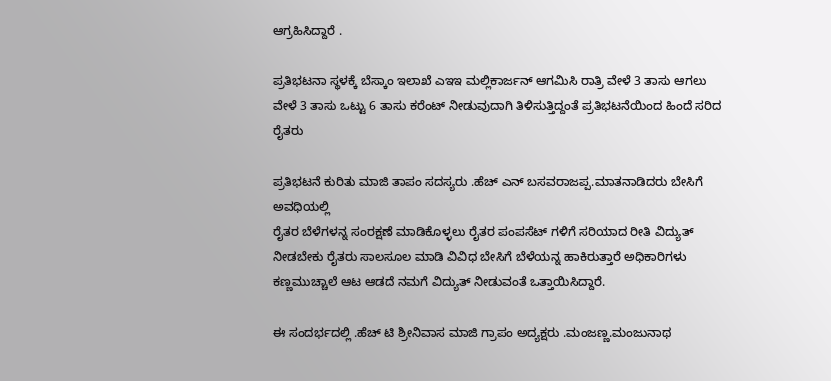ಆಗ್ರಹಿಸಿದ್ದಾರೆ .

ಪ್ರತಿಭಟನಾ ಸ್ಥಳಕ್ಕೆ ಬೆಸ್ಕಾಂ ಇಲಾಖೆ ಎಇಇ ಮಲ್ಲಿಕಾರ್ಜನ್ ಆಗಮಿಸಿ‌ ರಾತ್ರಿ ವೇಳೆ 3 ತಾಸು ಆಗಲು ವೇಳೆ 3 ತಾಸು ಒಟ್ಟು 6 ತಾಸು ಕರೆಂಟ್ ನೀಡುವುದಾಗಿ‌ ತಿಳಿಸುತ್ತಿದ್ದಂತೆ ಪ್ರತಿಭಟನೆಯಿಂದ ಹಿಂದೆ ಸರಿದ ರೈತರು

ಪ್ರತಿಭಟನೆ ಕುರಿತು ಮಾಜಿ ತಾಪಂ ಸದಸ್ಯರು .ಹೆಚ್ ಎನ್ ಬಸವರಾಜಪ್ಪ.ಮಾತನಾಡಿದರು ಬೇಸಿಗೆ ಅವಧಿಯಲ್ಲಿ
ರೈತರ ಬೆಳೆಗಳನ್ನ ಸಂರಕ್ಷಣೆ ಮಾಡಿಕೊಳ್ಳಲು ರೈತರ ಪಂಪಸೆಟ್ ಗಳಿಗೆ ಸರಿಯಾದ ರೀತಿ ವಿದ್ಯುತ್ ನೀಡಬೇಕು ರೈತರು ಸಾಲಸೂಲ ಮಾಡಿ ವಿವಿಧ ಬೇಸಿಗೆ ಬೆಳೆಯನ್ನ ಹಾಕಿರುತ್ತಾರೆ ಅಧಿಕಾರಿಗಳು ಕಣ್ಣಮುಚ್ಚಾಲೆ ಆಟ ಆಡದೆ ನಮಗೆ ವಿದ್ಯುತ್ ನೀಡುವಂತೆ ಒತ್ತಾಯಿಸಿದ್ದಾರೆ.

ಈ ಸಂದರ್ಭದಲ್ಲಿ .ಹೆಚ್ ಟಿ ಶ್ರೀನಿವಾಸ ಮಾಜಿ ಗ್ರಾಪಂ ಅದ್ಯಕ್ಷರು .ಮಂಜಣ್ಣ.ಮಂಜುನಾಥ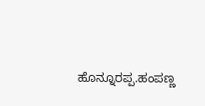ಹೊನ್ನೂರಪ್ಪ.ಹಂಪಣ್ಣ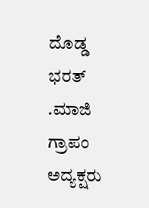ದೊಡ್ಡ ಭರತ್ .ಮಾಜಿ ಗ್ರಾಪಂ ಅದ್ಯಕ್ಷರು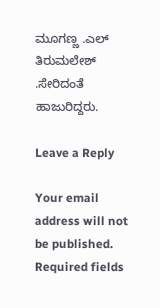ಮೂಗಣ್ಣ .ಎಲ್ ತಿರುಮಲೇಶ್ .ಸೇರಿದಂತೆ ಹಾಜುರಿದ್ದರು.

Leave a Reply

Your email address will not be published. Required fields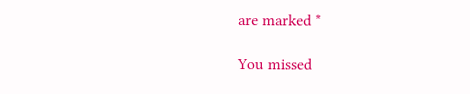are marked *

You missed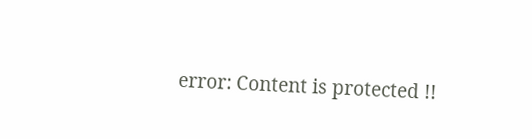error: Content is protected !!